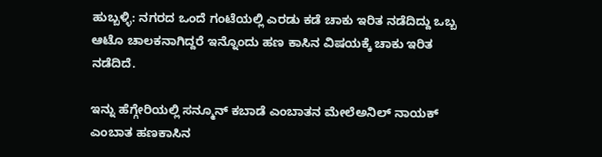ಹುಬ್ಬಳ್ಳಿ: ನಗರದ ಒಂದೆ ಗಂಟೆಯಲ್ಲಿ ಎರಡು ಕಡೆ ಚಾಕು ಇರಿತ ನಡೆದಿದ್ದು ಒಬ್ಬ ಆಟೊ ಚಾಲಕನಾಗಿದ್ದರೆ ಇನ್ನೊಂದು ಹಣ ಕಾಸಿನ ವಿಷಯಕ್ಕೆ ಚಾಕು ಇರಿತ ನಡೆದಿದೆ.

ಇನ್ನು ಹೆಗ್ಗೇರಿಯಲ್ಲಿ ಸನ್ಮೂನ್ ಕಬಾಡೆ ಎಂಬಾತನ ಮೇಲೆಅನಿಲ್ ನಾಯಕ್ ಎಂಬಾತ ಹಣಕಾಸಿನ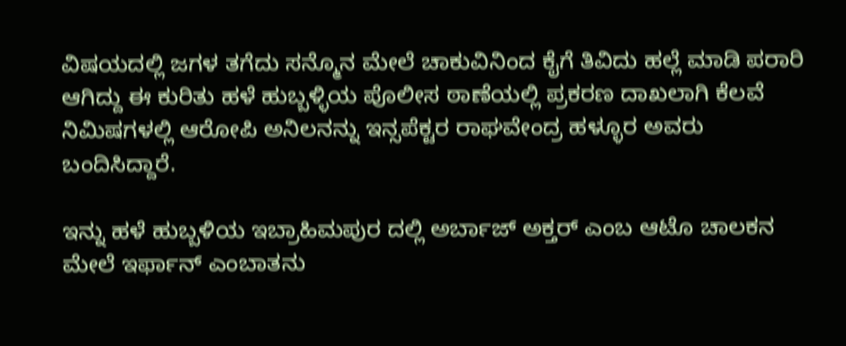ವಿಷಯದಲ್ಲಿ ಜಗಳ ತಗೆದು ಸನ್ಮೊನ ಮೇಲೆ ಚಾಕುವಿನಿಂದ ಕೈಗೆ ತಿವಿದು ಹಲ್ಲೆ ಮಾಡಿ ಪರಾರಿ ಆಗಿದ್ದು ಈ ಕುರಿತು ಹಳೆ ಹುಬ್ಬಳ್ಳಿಯ ಪೊಲೀಸ ಠಾಣೆಯಲ್ಲಿ ಪ್ರಕರಣ ದಾಖಲಾಗಿ ಕೆಲವೆ ನಿಮಿಷಗಳಲ್ಲಿ ಆರೋಪಿ ಅನಿಲನನ್ನು ಇನ್ಸಪೆಕ್ಟರ ರಾಘವೇಂದ್ರ ಹಳ್ಳೂರ ಅವರು ಬಂದಿಸಿದ್ದಾರೆ.

ಇನ್ನು ಹಳೆ ಹುಬ್ಬಳಿಯ ಇಬ್ರಾಹಿಮಪುರ ದಲ್ಲಿ ಅರ್ಬಾಜ್ ಅಕ್ತರ್ ಎಂಬ ಆಟೊ ಚಾಲಕನ ಮೇಲೆ ಇರ್ಫಾನ್ ಎಂಬಾತನು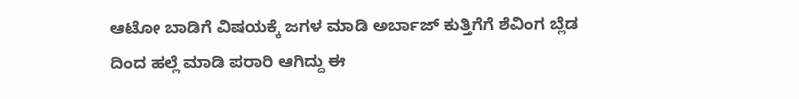ಆಟೋ ಬಾಡಿಗೆ ವಿಷಯಕ್ಕೆ ಜಗಳ ಮಾಡಿ ಅರ್ಬಾಜ್ ಕುತ್ತಿಗೆಗೆ ಶೆವಿಂಗ ಬ್ಲೆಡ ದಿಂದ ಹಲ್ಲೆ ಮಾಡಿ ಪರಾರಿ ಆಗಿದ್ದು ಈ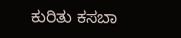ಕುರಿತು ಕಸಬಾ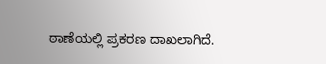ಠಾಣೆಯಲ್ಲಿ ಪ್ರಕರಣ ದಾಖಲಾಗಿದೆ.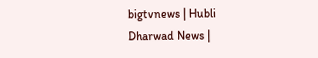bigtvnews | Hubli Dharwad News |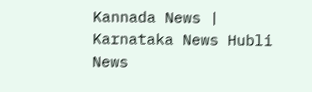Kannada News | Karnataka News Hubli News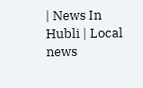| News In Hubli | Local news